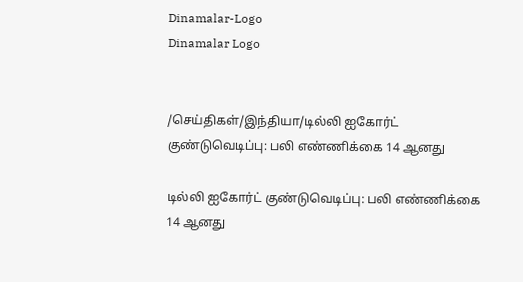Dinamalar-Logo
Dinamalar Logo


/செய்திகள்/இந்தியா/டில்லி ஐகோர்ட் குண்டுவெடிப்பு: பலி எண்ணிக்கை 14 ஆனது

டில்லி ஐகோர்ட் குண்டுவெடிப்பு: பலி எண்ணிக்கை 14 ஆனது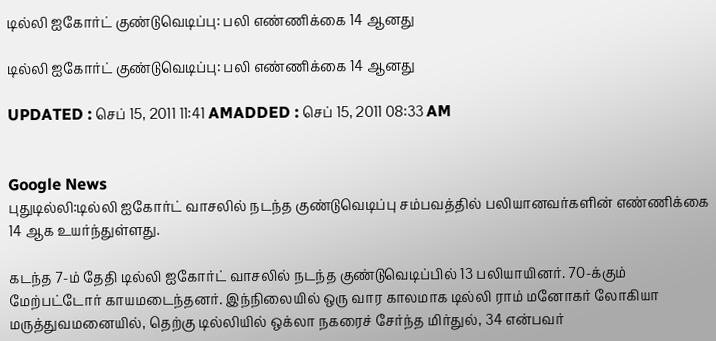டில்லி ஐகோர்ட் குண்டுவெடிப்பு: பலி எண்ணிக்கை 14 ஆனது

டில்லி ஐகோர்ட் குண்டுவெடிப்பு: பலி எண்ணிக்கை 14 ஆனது

UPDATED : செப் 15, 2011 11:41 AMADDED : செப் 15, 2011 08:33 AM


Google News
புதுடில்லி:டில்லி ஐகோர்ட் வாசலில் நடந்த குண்டுவெடிப்பு சம்பவத்தில் பலியானவர்களின் எண்ணிக்கை 14 ஆக உயர்ந்துள்ளது.

கடந்த 7-ம் தேதி டில்லி ஐகோர்ட் வாசலில் நடந்த குண்டுவெடிப்பில் 13 பலியாயினர். 70-க்கும் மேற்பட்டோர் காயமடைந்தனர். இந்நிலையில் ஒரு வார காலமாக டில்லி ராம்‌ மனோகர் லோகியா மருத்துவமனையில், தெற்கு டில்லியில் ஒக்லா நகரைச் சேர்ந்த மிர்துல், 34 என்பவர்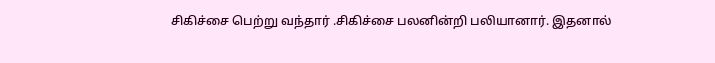சிகிச்சை பெற்று வந்தார் .சிகிச்சை பலனின்றி பலியானார். இதனால்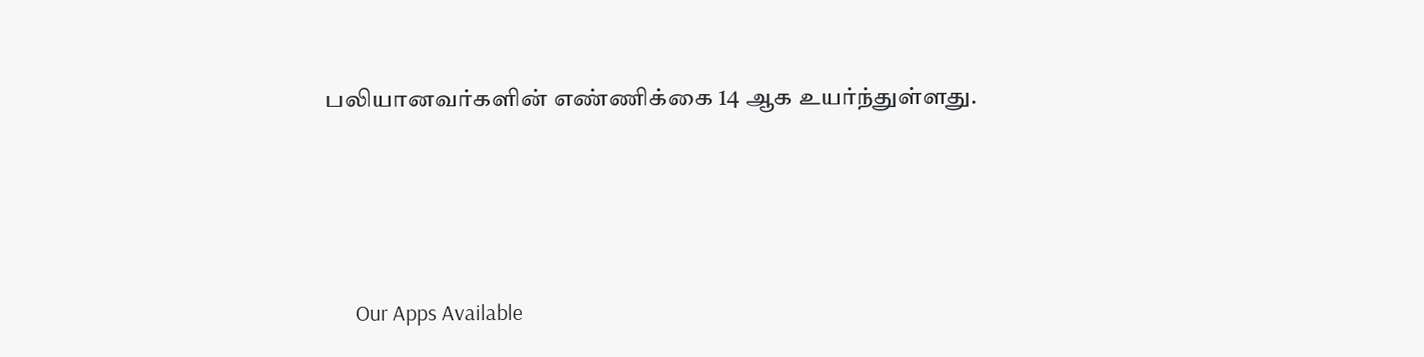பலியானவர்களின் எண்ணிக்கை 14 ஆக உயர்ந்துள்ளது.





      Our Apps Available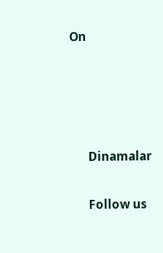On




      Dinamalar

      Follow us